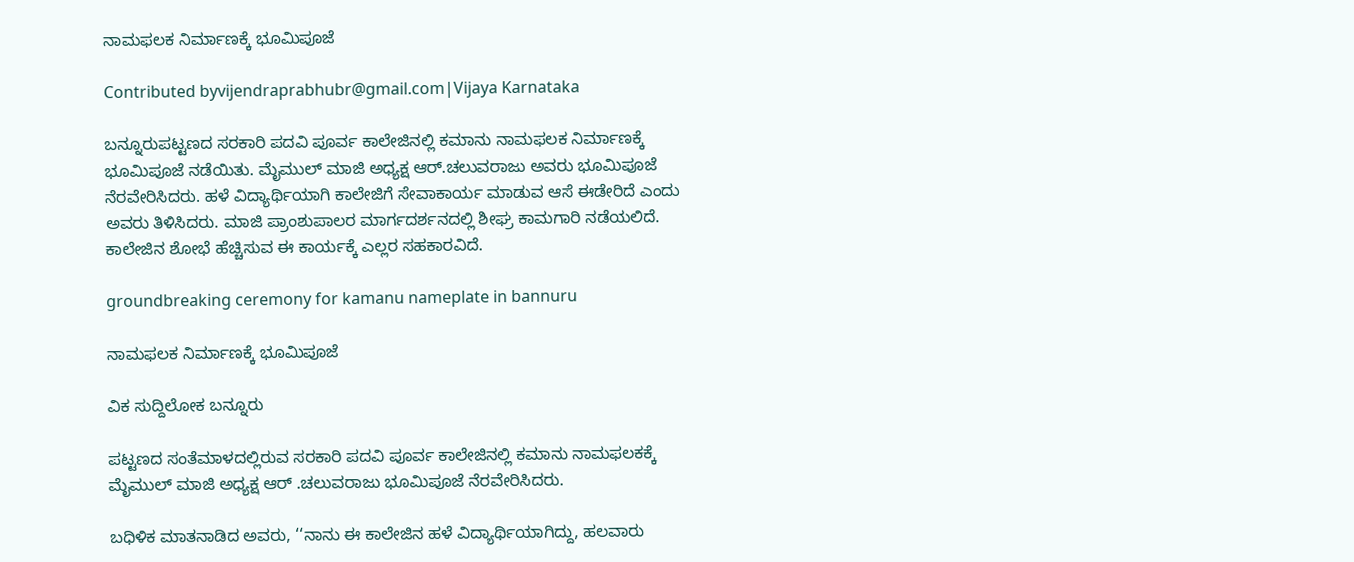ನಾಮಫಲಕ ನಿರ್ಮಾಣಕ್ಕೆ ಭೂಮಿಪೂಜೆ

Contributed byvijendraprabhubr@gmail.com|Vijaya Karnataka

ಬನ್ನೂರುಪಟ್ಟಣದ ಸರಕಾರಿ ಪದವಿ ಪೂರ್ವ ಕಾಲೇಜಿನಲ್ಲಿ ಕಮಾನು ನಾಮಫಲಕ ನಿರ್ಮಾಣಕ್ಕೆ ಭೂಮಿಪೂಜೆ ನಡೆಯಿತು. ಮೈಮುಲ್‌ ಮಾಜಿ ಅಧ್ಯಕ್ಷ ಆರ್‌.ಚಲುವರಾಜು ಅವರು ಭೂಮಿಪೂಜೆ ನೆರವೇರಿಸಿದರು. ಹಳೆ ವಿದ್ಯಾರ್ಥಿಯಾಗಿ ಕಾಲೇಜಿಗೆ ಸೇವಾಕಾರ್ಯ ಮಾಡುವ ಆಸೆ ಈಡೇರಿದೆ ಎಂದು ಅವರು ತಿಳಿಸಿದರು. ಮಾಜಿ ಪ್ರಾಂಶುಪಾಲರ ಮಾರ್ಗದರ್ಶನದಲ್ಲಿ ಶೀಘ್ರ ಕಾಮಗಾರಿ ನಡೆಯಲಿದೆ. ಕಾಲೇಜಿನ ಶೋಭೆ ಹೆಚ್ಚಿಸುವ ಈ ಕಾರ್ಯಕ್ಕೆ ಎಲ್ಲರ ಸಹಕಾರವಿದೆ.

groundbreaking ceremony for kamanu nameplate in bannuru

ನಾಮಫಲಕ ನಿರ್ಮಾಣಕ್ಕೆ ಭೂಮಿಪೂಜೆ

ವಿಕ ಸುದ್ದಿಲೋಕ ಬನ್ನೂರು

ಪಟ್ಟಣದ ಸಂತೆಮಾಳದಲ್ಲಿರುವ ಸರಕಾರಿ ಪದವಿ ಪೂರ್ವ ಕಾಲೇಜಿನಲ್ಲಿ ಕಮಾನು ನಾಮಫಲಕಕ್ಕೆ ಮೈಮುಲ್ ಮಾಜಿ ಅಧ್ಯಕ್ಷ ಆರ್ .ಚಲುವರಾಜು ಭೂಮಿಪೂಜೆ ನೆರವೇರಿಸಿದರು.

ಬಧಿಳಿಕ ಮಾತನಾಡಿದ ಅವರು, ‘‘ನಾನು ಈ ಕಾಲೇಜಿನ ಹಳೆ ವಿದ್ಯಾರ್ಥಿಯಾಗಿದ್ದು, ಹಲವಾರು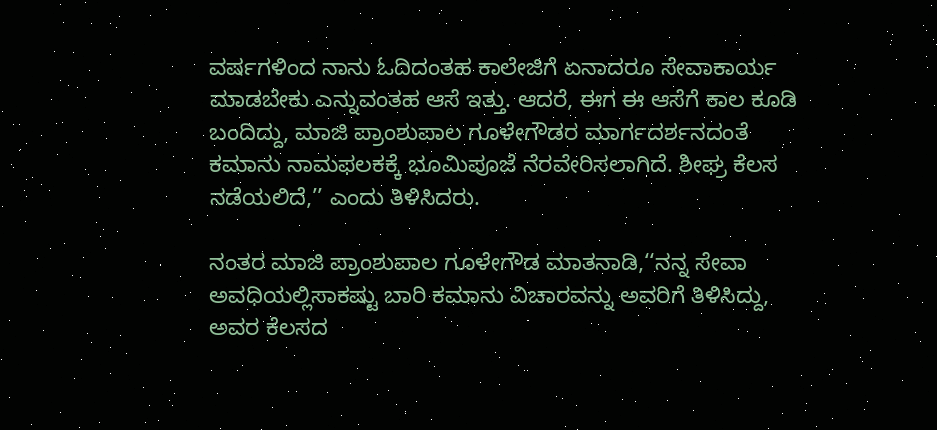ವರ್ಷಗಳಿಂದ ನಾನು ಓದಿದಂತಹ ಕಾಲೇಜಿಗೆ ಏನಾದರೂ ಸೇವಾಕಾರ್ಯ ಮಾಡಬೇಕು ಎನ್ನುವಂತಹ ಆಸೆ ಇತ್ತು. ಆದರೆ, ಈಗ ಈ ಆಸೆಗೆ ಕಾಲ ಕೂಡಿ ಬಂದಿದ್ದು, ಮಾಜಿ ಪ್ರಾಂಶುಪಾಲ ಗೂಳೇಗೌಡರ ಮಾರ್ಗದರ್ಶನದಂತೆ ಕಮಾನು ನಾಮಫಲಕಕ್ಕೆ ಭೂಮಿಪೂಜೆ ನೆರವೇರಿಸಲಾಗಿದೆ. ಶೀಘ್ರ ಕೆಲಸ ನಡೆಯಲಿದೆ,’’ ಎಂದು ತಿಳಿಸಿದರು.

ನಂತರ ಮಾಜಿ ಪ್ರಾಂಶುಪಾಲ ಗೂಳೇಗೌಡ ಮಾತನಾಡಿ,‘‘ನನ್ನ ಸೇವಾ ಅವಧಿಯಲ್ಲಿಸಾಕಷ್ಟು ಬಾರಿ ಕಮಾನು ವಿಚಾರವನ್ನು ಅವರಿಗೆ ತಿಳಿಸಿದ್ದು, ಅವರ ಕೆಲಸದ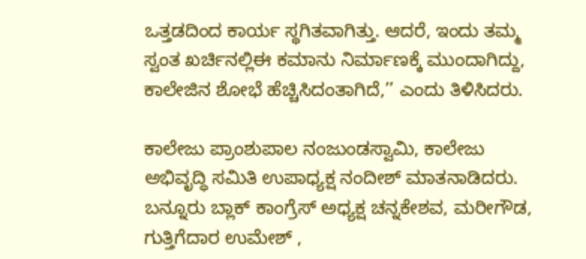ಒತ್ತಡದಿಂದ ಕಾರ್ಯ ಸ್ಥಗಿತವಾಗಿತ್ತು. ಆದರೆ, ಇಂದು ತಮ್ಮ ಸ್ವಂತ ಖರ್ಚಿನಲ್ಲಿಈ ಕಮಾನು ನಿರ್ಮಾಣಕ್ಕೆ ಮುಂದಾಗಿದ್ದು, ಕಾಲೇಜಿನ ಶೋಭೆ ಹೆಚ್ಚಿಸಿದಂತಾಗಿದೆ,’’ ಎಂದು ತಿಳಿಸಿದರು.

ಕಾಲೇಜು ಪ್ರಾಂಶುಪಾಲ ನಂಜುಂಡಸ್ವಾಮಿ, ಕಾಲೇಜು ಅಭಿವೃದ್ಧಿ ಸಮಿತಿ ಉಪಾಧ್ಯಕ್ಷ ನಂದೀಶ್ ಮಾತನಾಡಿದರು. ಬನ್ನೂರು ಬ್ಲಾಕ್ ಕಾಂಗ್ರೆಸ್ ಅಧ್ಯಕ್ಷ ಚನ್ನಕೇಶವ, ಮರೀಗೌಡ, ಗುತ್ತಿಗೆದಾರ ಉಮೇಶ್ ,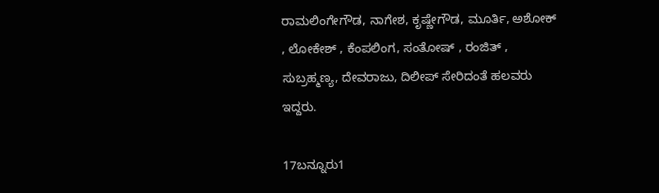ರಾಮಲಿಂಗೇಗೌಡ, ನಾಗೇಶ, ಕೃಷ್ಣೇಗೌಡ, ಮೂರ್ತಿ, ಅಶೋಕ್ , ಲೋಕೇಶ್ , ಕೆಂಪಲಿಂಗ, ಸಂತೋಷ್ , ರಂಜಿತ್ , ಸುಬ್ರಹ್ಮಣ್ಯ, ದೇವರಾಜು, ದಿಲೀಪ್ ಸೇರಿದಂತೆ ಹಲವರು ಇದ್ದರು.

17ಬನ್ನೂರು1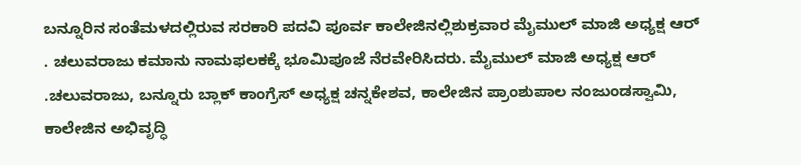ಬನ್ನೂರಿನ ಸಂತೆಮಳದಲ್ಲಿರುವ ಸರಕಾರಿ ಪದವಿ ಪೂರ್ವ ಕಾಲೇಜಿನಲ್ಲಿಶುಕ್ರವಾರ ಮೈಮುಲ್ ಮಾಜಿ ಅಧ್ಯಕ್ಷ ಆರ್ . ಚಲುವರಾಜು ಕಮಾನು ನಾಮಫಲಕಕ್ಕೆ ಭೂಮಿಪೂಜೆ ನೆರವೇರಿಸಿದರು. ಮೈಮುಲ್ ಮಾಜಿ ಅಧ್ಯಕ್ಷ ಆರ್ .ಚಲುವರಾಜು, ಬನ್ನೂರು ಬ್ಲಾಕ್ ಕಾಂಗ್ರೆಸ್ ಅಧ್ಯಕ್ಷ ಚನ್ನಕೇಶವ, ಕಾಲೇಜಿನ ಪ್ರಾಂಶುಪಾಲ ನಂಜುಂಡಸ್ವಾಮಿ, ಕಾಲೇಜಿನ ಅಭಿವೃದ್ಧಿ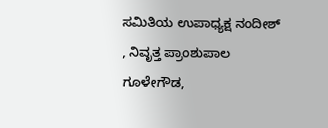ಸಮಿತಿಯ ಉಪಾಧ್ಯಕ್ಷ ನಂದೀಶ್ , ನಿವೃತ್ತ ಪ್ರಾಂಶುಪಾಲ ಗೂಳೇಗೌಡ,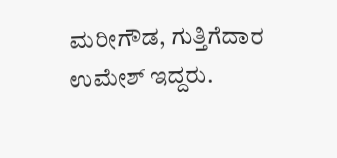ಮರೀಗೌಡ, ಗುತ್ತಿಗೆದಾರ ಉಮೇಶ್ ಇದ್ದರು.